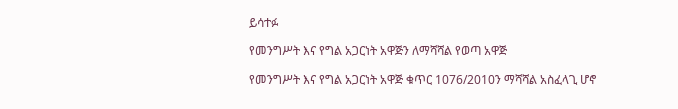ይሳተፉ

የመንግሥት እና የግል አጋርነት አዋጅን ለማሻሻል የወጣ አዋጅ

የመንግሥት እና የግል አጋርነት አዋጅ ቁጥር 1076/2010ን ማሻሻል አስፈላጊ ሆኖ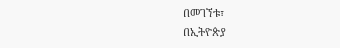በመገኘቱ፣
በኢትዮጵያ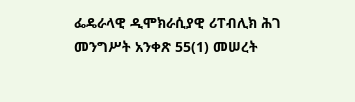ፌዴራላዊ ዲሞክራሲያዊ ሪፐብሊክ ሕገ መንግሥት አንቀጽ 55(1) መሠረት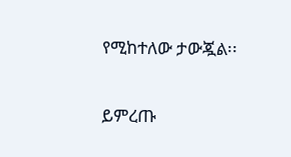የሚከተለው ታውጇል፡፡

ይምረጡ